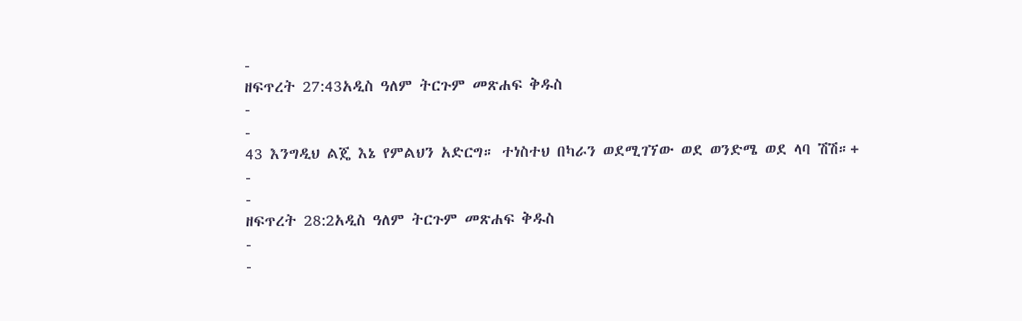-
ዘፍጥረት 27:43አዲስ ዓለም ትርጉም መጽሐፍ ቅዱስ
-
-
43 እንግዲህ ልጄ እኔ የምልህን አድርግ። ተነስተህ በካራን ወደሚገኘው ወደ ወንድሜ ወደ ላባ ሽሽ።+
-
-
ዘፍጥረት 28:2አዲስ ዓለም ትርጉም መጽሐፍ ቅዱስ
-
-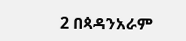2 በጳዳንአራም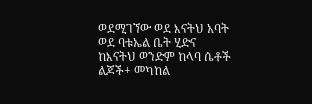ወደሚገኘው ወደ እናትህ አባት ወደ ባቱኤል ቤት ሂድና ከእናትህ ወንድም ከላባ ሴቶች ልጆች+ መካከል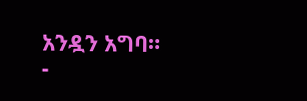አንዷን አግባ።
-